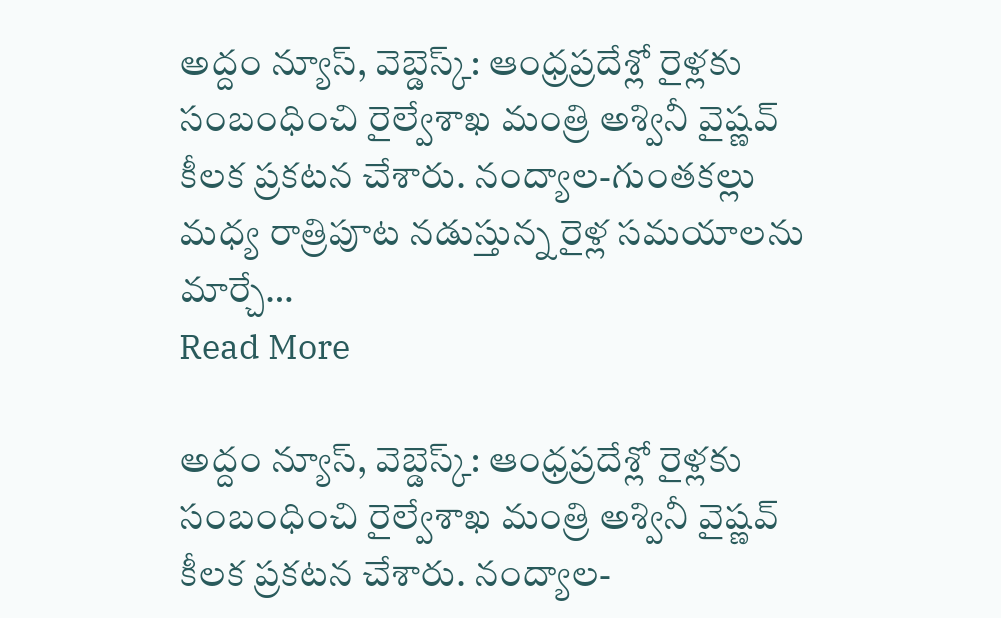అద్దం న్యూస్, వెబ్డెస్క్: ఆంధ్రప్రదేశ్లో రైళ్లకు సంబంధించి రైల్వేశాఖ మంత్రి అశ్వినీ వైష్ణవ్ కీలక ప్రకటన చేశారు. నంద్యాల-గుంతకల్లు మధ్య రాత్రిపూట నడుస్తున్న రైళ్ల సమయాలను మార్చే…
Read More

అద్దం న్యూస్, వెబ్డెస్క్: ఆంధ్రప్రదేశ్లో రైళ్లకు సంబంధించి రైల్వేశాఖ మంత్రి అశ్వినీ వైష్ణవ్ కీలక ప్రకటన చేశారు. నంద్యాల-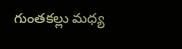గుంతకల్లు మధ్య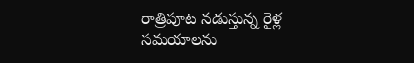రాత్రిపూట నడుస్తున్న రైళ్ల సమయాలను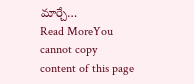మార్చే…
Read MoreYou cannot copy content of this page